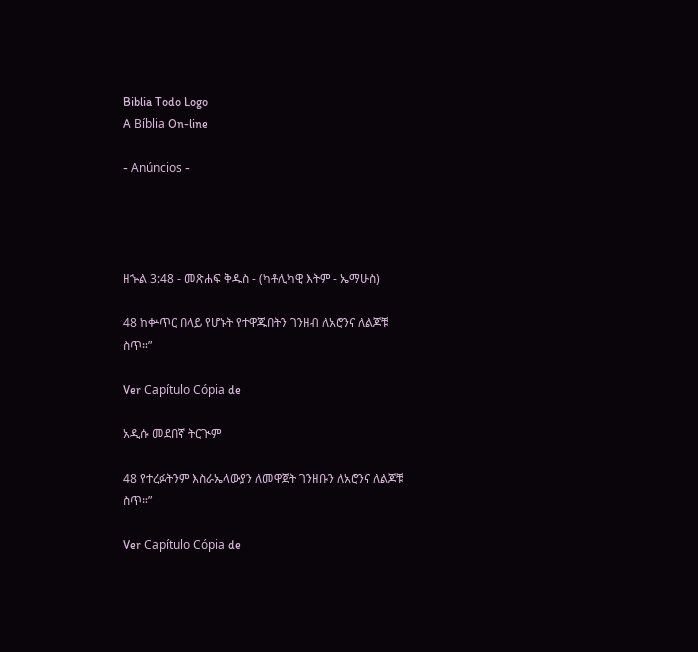Biblia Todo Logo
A Bíblia On-line

- Anúncios -




ዘኍል 3:48 - መጽሐፍ ቅዱስ - (ካቶሊካዊ እትም - ኤማሁስ)

48 ከቍጥር በላይ የሆኑት የተዋጁበትን ገንዘብ ለአሮንና ለልጆቹ ስጥ።”

Ver Capítulo Cópia de

አዲሱ መደበኛ ትርጒም

48 የተረፉትንም እስራኤላውያን ለመዋጀት ገንዘቡን ለአሮንና ለልጆቹ ስጥ።”

Ver Capítulo Cópia de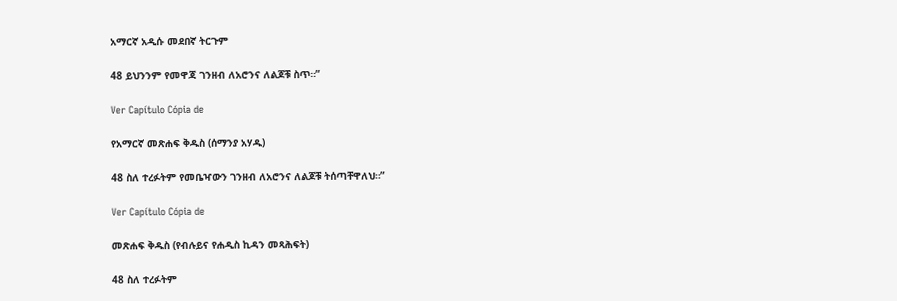አማርኛ አዲሱ መደበኛ ትርጉም

48 ይህንንም የመዋጃ ገንዘብ ለአሮንና ለልጆቹ ስጥ።”

Ver Capítulo Cópia de

የአማርኛ መጽሐፍ ቅዱስ (ሰማንያ አሃዱ)

48 ስለ ተረፉትም የመቤዣውን ገንዘብ ለአሮንና ለልጆቹ ትሰጣቸዋለህ።”

Ver Capítulo Cópia de

መጽሐፍ ቅዱስ (የብሉይና የሐዲስ ኪዳን መጻሕፍት)

48 ስለ ተረፉትም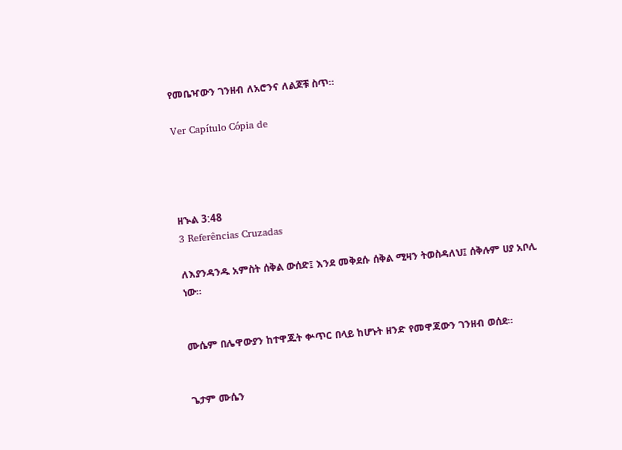የመቤዣውን ገንዘብ ለአሮንና ለልጆቹ ስጥ።

Ver Capítulo Cópia de




ዘኍል 3:48
3 Referências Cruzadas

ለእያንዳንዱ አምስት ሰቅል ውሰድ፤ እንደ መቅደሱ ሰቅል ሚዛን ትወስዳለህ፤ ሰቅሉም ሀያ አቦሊ ነው።


ሙሴም በሌዋውያን ከተዋጁት ቍጥር በላይ ከሆኑት ዘንድ የመዋጃውን ገንዘብ ወሰደ።


ጌታም ሙሴን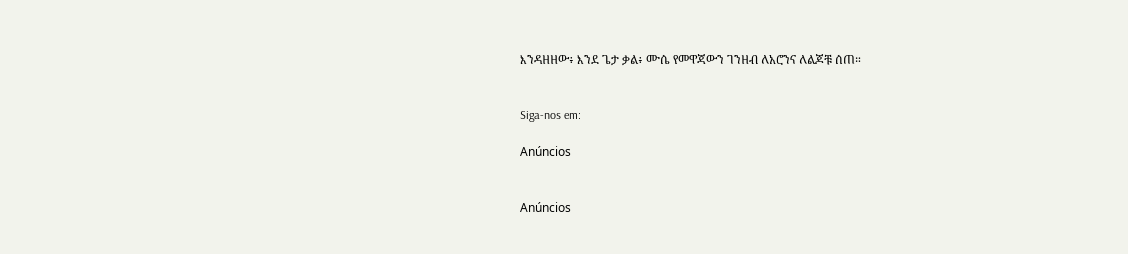እንዳዘዘው፥ እንደ ጌታ ቃል፥ ሙሴ የመዋጃውን ገንዘብ ለአሮንና ለልጆቹ ሰጠ።


Siga-nos em:

Anúncios


Anúncios